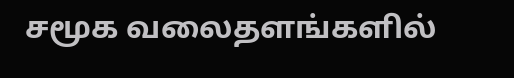சமூக வலைதளங்களில்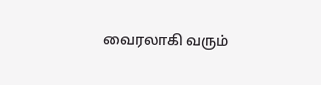வைரலாகி வரும்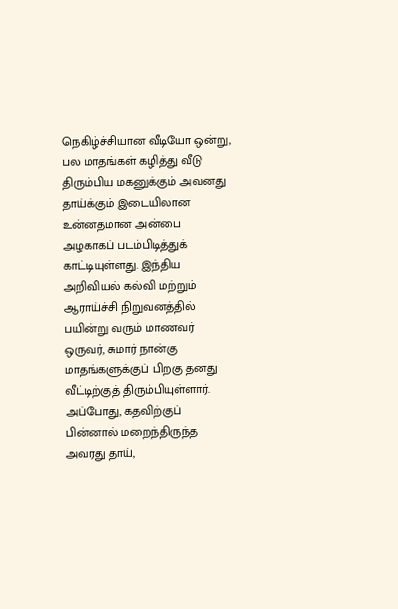நெகிழ்ச்சியான வீடியோ ஒன்று, பல மாதங்கள் கழித்து வீடு திரும்பிய மகனுக்கும் அவனது தாய்க்கும் இடையிலான உன்னதமான அன்பை அழகாகப் படம்பிடித்துக் காட்டியுள்ளது. இந்திய அறிவியல் கல்வி மற்றும் ஆராய்ச்சி நிறுவனத்தில் பயின்று வரும் மாணவர் ஒருவர், சுமார் நான்கு மாதங்களுக்குப் பிறகு தனது வீட்டிற்குத் திரும்பியுள்ளார்.
அப்போது, கதவிற்குப் பின்னால் மறைந்திருந்த அவரது தாய்,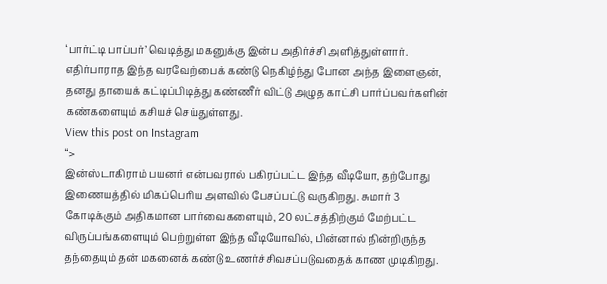‘பார்ட்டி பாப்பர்’ வெடித்து மகனுக்கு இன்ப அதிர்ச்சி அளித்துள்ளார். எதிர்பாராத இந்த வரவேற்பைக் கண்டு நெகிழ்ந்து போன அந்த இளைஞன், தனது தாயைக் கட்டிப்பிடித்து கண்ணீர் விட்டு அழுத காட்சி பார்ப்பவர்களின் கண்களையும் கசியச் செய்துள்ளது.
View this post on Instagram
“>
இன்ஸ்டாகிராம் பயனர் என்பவரால் பகிரப்பட்ட இந்த வீடியோ, தற்போது இணையத்தில் மிகப்பெரிய அளவில் பேசப்பட்டு வருகிறது. சுமார் 3 கோடிக்கும் அதிகமான பார்வைகளையும், 20 லட்சத்திற்கும் மேற்பட்ட விருப்பங்களையும் பெற்றுள்ள இந்த வீடியோவில், பின்னால் நின்றிருந்த தந்தையும் தன் மகனைக் கண்டு உணர்ச்சிவசப்படுவதைக் காண முடிகிறது.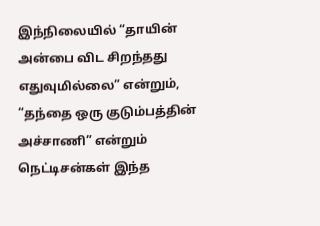இந்நிலையில் “தாயின் அன்பை விட சிறந்தது எதுவுமில்லை” என்றும், “தந்தை ஒரு குடும்பத்தின் அச்சாணி” என்றும் நெட்டிசன்கள் இந்த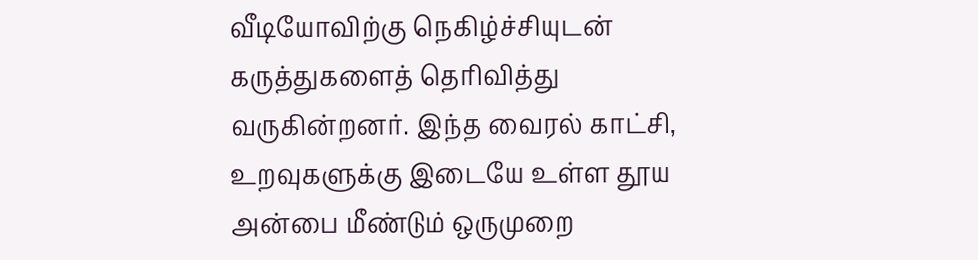வீடியோவிற்கு நெகிழ்ச்சியுடன் கருத்துகளைத் தெரிவித்து வருகின்றனர். இந்த வைரல் காட்சி, உறவுகளுக்கு இடையே உள்ள தூய அன்பை மீண்டும் ஒருமுறை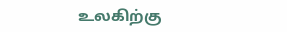உலகிற்கு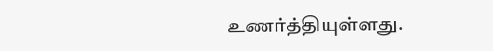உணர்த்தியுள்ளது.